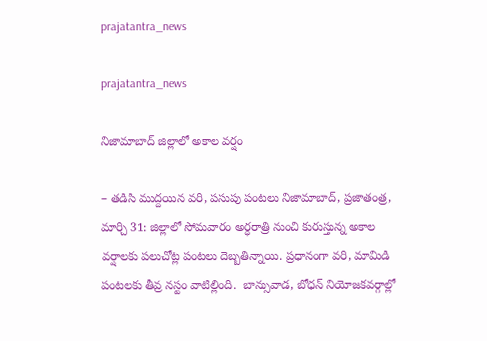prajatantra_news

prajatantra_news

నిజామాబాద్ జిల్లాలో అకాల వర్షం

– తడిసి ముద్దయిన వరి, పసుపు పంటలు నిజామాబాద్, ప్రజాతంత్ర, మార్చి 31: జిల్లాలో సోమవారం అర్ధరాత్రి నుంచి కురుస్తున్న అకాల వర్షాలకు పలుచోట్ల పంటలు దెబ్బతిన్నాయి. ప్రధానంగా వరి, మామిడి పంటలకు తీవ్ర నస్టం వాటిల్లింది.  బాన్సువాడ, బోధన్ నియోజకవర్గాల్లో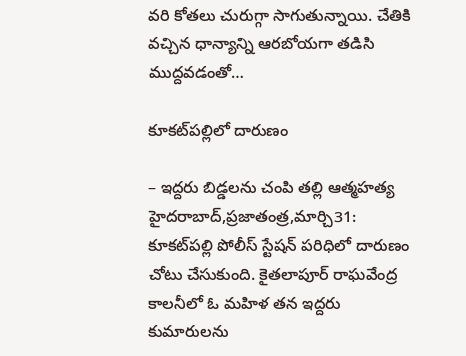వరి కోతలు చురుగ్గా సాగుతున్నాయి. చేతికి వచ్చిన ధాన్యాన్ని ఆరబోయగా తడిసి ముద్దవడంతో…

కూకట్‌పల్లిలో దారుణం

– ఇద్దరు బిడ్డలను చంపి తల్లి ఆత్మహత్య హైదరాబాద్‌,ప్రజాతంత్ర,మార్చి31: కూకట్‌పల్లి పోలీస్‌ ‌స్టేషన్‌ ‌పరిధిలో దారుణం చోటు చేసుకుంది. కైతలాపూర్‌ ‌రాఘవేంద్ర కాలనీలో ఓ మహిళ తన ఇద్దరు కుమారులను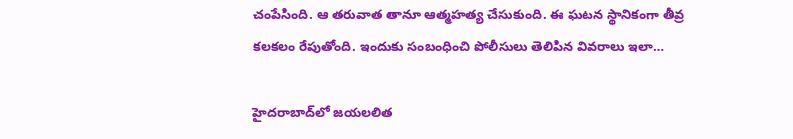చంపేసింది. ఆ తరువాత తానూ ఆత్మహత్య చేసుకుంది. ఈ ఘటన స్థానికంగా తీవ్ర కలకలం రేపుతోంది. ఇందుకు సంబంధించి పోలీసులు తెలిపిన వివరాలు ఇలా…

హైదరాబాద్‌లో జయలలిత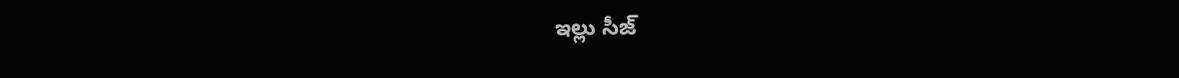ఇల్లు సీజ్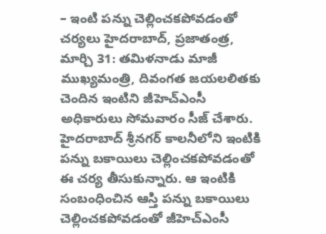– ఇంటి పన్ను చెల్లించకపోవడంతో చర్యలు హైదరాబాద్, ప్రజాతంత్ర, మార్చి 31: తమిళనాడు మాజీ ముఖ్యమంత్రి, దివంగత జయలలితకు చెందిన ఇంటిని జీహెచ్ఎంసీ అధికారులు సోమవారం సీజ్ చేశారు. హైదరాబాద్‌ శ్రీనగర్ కాలనీలోని ఇంటికి  పన్ను బకాయిలు చెల్లించకపోవడంతో ఈ చర్య తీసుకున్నారు. ఆ ఇంటికి సంబంధించిన ఆస్తి పన్ను బకాయిలు చెల్లించకపోవడంతో జీహెచ్ఎంసీ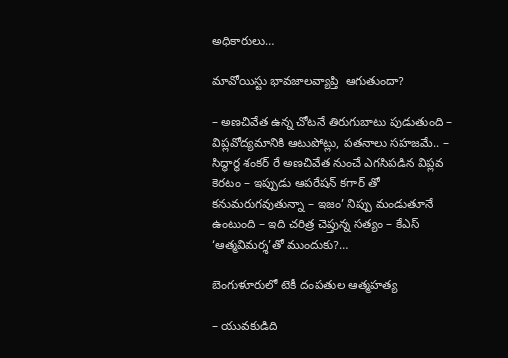అధికారులు…

మావోయిస్టు భావజాలవ్యాప్తి  ఆగుతుందా?

– అణచివేత ఉన్న చోటనే తిరుగుబాటు పుడుతుంది – విప్లవోద్యమానికి ఆటుపోట్లు, పతనాలు సహజమే.. – సిద్ధార్థ శంకర్ రే అణచివేత నుంచే ఎగసిపడిన విప్లవ కెరటం – ఇప్పుడు ఆపరేషన్ కగార్ తో కనుమరుగవుతున్నా – ఇజం’ నిప్పు మండుతూనే ఉంటుంది – ఇది చరిత్ర చెప్తున్న సత్యం – కేఎస్ ‘ఆత్మవిమర్శ’తో ముందుకు?…

బెంగుళూరులో టెకీ దంపతుల ఆత్మహత్య

– యువకుడిది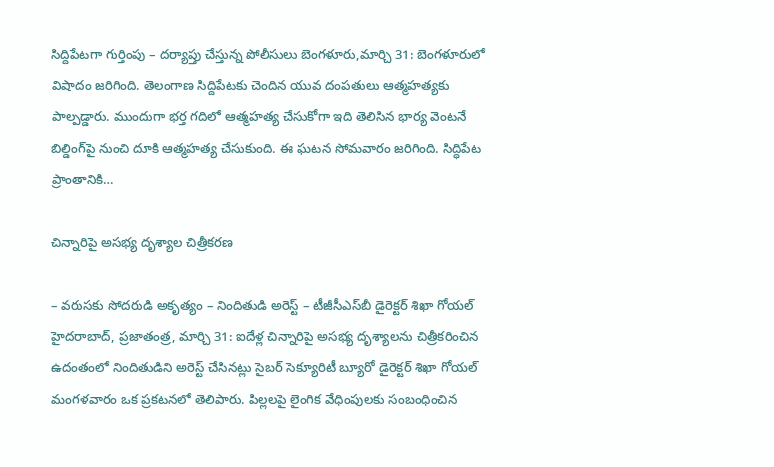సిద్దిపేటగా గుర్తింపు – దర్యాప్తు చేస్తున్న పోలీసులు బెంగళూరు,మార్చి 31: బెంగళూరులో విషాదం జరిగింది. తెలంగాణ సిద్దిపేటకు చెందిన యువ దంపతులు ఆత్మహత్యకు పాల్పడ్డారు. ముందుగా భర్త గదిలో ఆత్మహత్య చేసుకోగా ఇది తెలిసిన భార్య వెంటనే బిల్డింగ్‌పై నుంచి దూకి ఆత్మహత్య చేసుకుంది. ఈ ఘటన సోమవారం జరిగింది. సిద్ధిపేట ప్రాంతానికి…

చిన్నారిపై అస‌భ్య దృశ్యాల చిత్రీకరణ‌

– వ‌రుస‌కు సోద‌రుడి అకృత్యం – నిందితుడి అరెస్ట్ – టీజీసీఎస్‌బీ డైరెక్టర్ శిఖా గోయల్ హైద‌రాబాద్‌, ప్ర‌జాతంత్ర‌, మార్చి 31: ఐదేళ్ల చిన్నారిపై అసభ్య దృశ్యాలను చిత్రీకరించిన ఉదంతంలో నిందితుడిని అరెస్ట్ చేసినట్లు సైబర్ సెక్యూరిటీ బ్యూరో డైరెక్టర్ శిఖా గోయల్ మంగళవారం ఒక ప్రకటనలో తెలిపారు. పిల్లలపై లైంగిక వేధింపులకు సంబంధించిన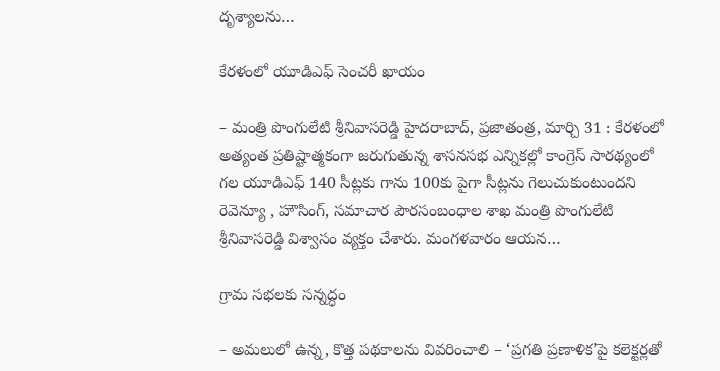దృశ్యాలను…

కేర‌ళంలో యూడిఎఫ్ సెంచ‌రీ ఖాయం

– మంత్రి పొంగులేటి శ్రీ‌నివాస‌రెడ్డి హైద‌రాబాద్, ప్ర‌జాతంత్ర‌, మార్చి 31 : కేర‌ళంలో అత్యంత ప్ర‌తిష్టాత్మ‌కంగా జ‌రుగుతున్న శాస‌న‌స‌భ ఎన్నిక‌ల్లో కాంగ్రెస్ సార‌థ్యంలో గ‌ల యూడిఎఫ్ 140 సీట్ల‌కు గాను 100కు పైగా సీట్ల‌ను గెలుచుకుంటుంద‌ని రెవెన్యూ , హౌసింగ్‌, స‌మాచార పౌర‌సంబంధాల శాఖ మంత్రి పొంగులేటి శ్రీ‌నివాస‌రెడ్డి విశ్వాసం వ్య‌క్తం చేశారు. మంగ‌ళ‌వారం ఆయ‌న…

గ్రామ సభలకు సన్నద్ధం

– అమలులో ఉన్న, కొత్త పథకాలను వివరించాలి – ‘ప్రగతి ప్రణాళిక’పై కలెక్టర్లతో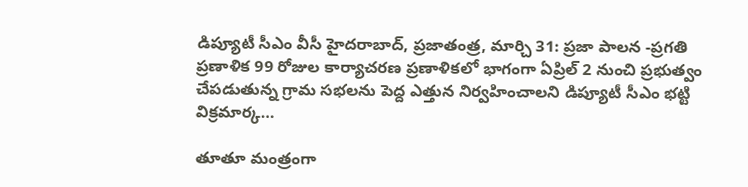డిప్యూటీ సీఎం వీసీ హైదరాబాద్, ప్రజాతంత్ర, మార్చి 31: ప్రజా పాలన -ప్రగతి ప్రణాళిక 99 రోజుల కార్యాచరణ ప్రణాళికలో భాగంగా ఏప్రిల్ 2 నుంచి ప్రభుత్వం చేపడుతున్న గ్రామ సభలను పెద్ద ఎత్తున నిర్వహించాలని డిప్యూటీ సీఎం భట్టి విక్రమార్క…

తూతూ మంత్రంగా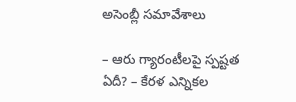అసెంబ్లీ స‌మావేశాలు

– ఆరు గ్యారంటీల‌పై స్ప‌ష్ట‌త ఏదీ? – కేర‌ళ ఎన్నిక‌ల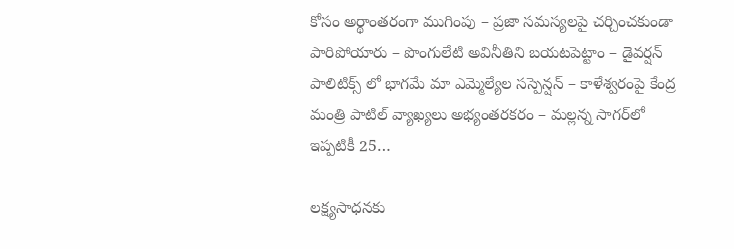కోసం అర్థాంత‌రంగా ముగింపు – ప్ర‌జా స‌మ‌స్య‌ల‌పై చ‌ర్చించ‌కుండా పారిపోయారు – పొంగులేటి అవినీతిని బ‌య‌ట‌పెట్టాం – డైవ‌ర్ష‌న్ పాలిటిక్స్ లో భాగ‌మే మా ఎమ్మెల్యేల స‌స్పెన్ష‌న్‌ – కాళేశ్వ‌రంపై కేంద్ర‌ మంత్రి పాటిల్ వ్యాఖ్య‌లు అభ్యంత‌ర‌క‌రం – మ‌ల్ల‌న్న సాగ‌ర్‌లో ఇప్ప‌టికీ 25…

ల‌క్ష్య‌సాధ‌న‌కు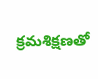క్ర‌మ‌శిక్ష‌ణ‌తో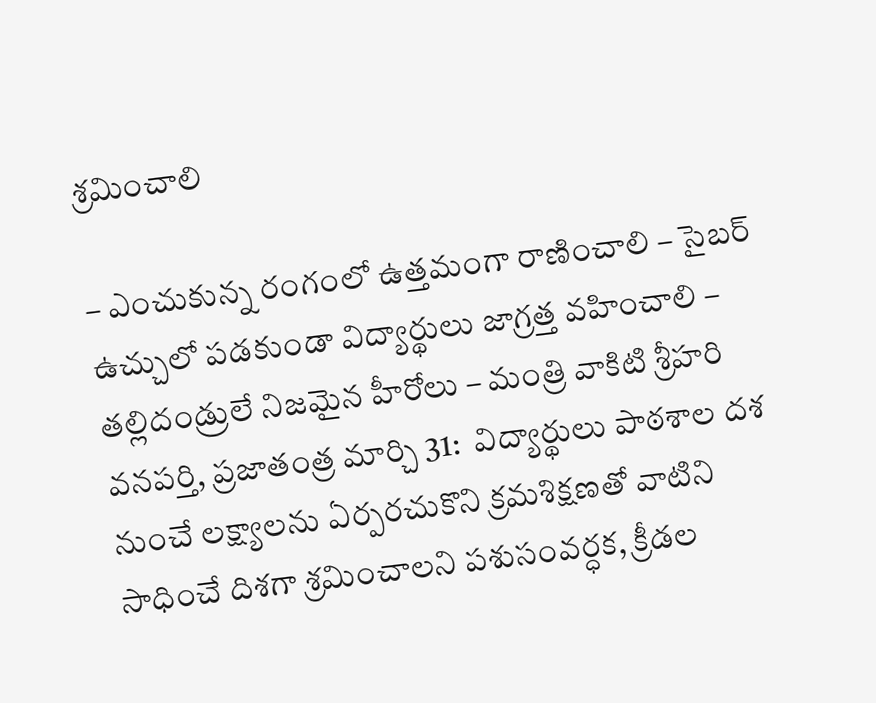శ్ర‌మించాలి

– ఎంచుకున్న రంగంలో ఉత్త‌మంగా రాణించాలి – సైబ‌ర్ ఉచ్చులో ప‌డ‌కుండా విద్యార్థులు జాగ్ర‌త్త వ‌హించాలి – త‌ల్లిదండ్రులే నిజమైన హీరోలు – మంత్రి వాకిటి శ్రీ‌హ‌రి వనపర్తి, ప్రజాతంత్ర మార్చి 31:  విద్యార్థులు పాఠశాల దశ నుంచే లక్ష్యాలను ఏర్పరచుకొని క్రమశిక్షణతో వాటిని సాధించే దిశగా శ్రమించాలని పశుసంవర్ధక, క్రీడల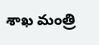శాఖ మంత్రి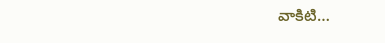వాకిటి…